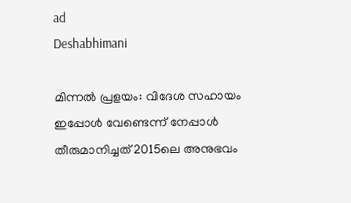ad
Deshabhimani

മിന്നൽ പ്രളയം: വിദേശ സഹായം ഇപ്പോൾ വേണ്ടെന്ന് നേപ്പാൾ തീരുമാനിച്ചത് 2015ലെ അനുഭവം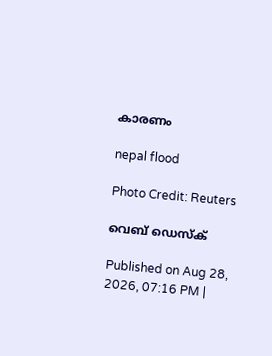കാരണം

nepal flood

Photo Credit: Reuters

വെബ് ഡെസ്ക്

Published on Aug 28, 2026, 07:16 PM |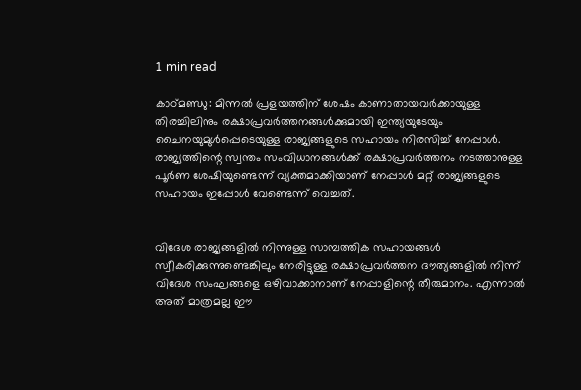1 min read

കാഠ്മണ്ഡു: മിന്നൽ പ്രളയത്തിന് ശേഷം കാണാതായവർക്കായുള്ള തിരച്ചിലിനും രക്ഷാപ്രവർത്തനങ്ങൾക്കുമായി ഇന്ത്യയുടേയും ചൈനയുമുൾപ്പെടെയുള്ള രാജ്യങ്ങളുടെ സഹായം നിരസിച്ച് നേപ്പാൾ. രാജ്യത്തിന്റെ സ്വന്തം സംവിധാനങ്ങൾക്ക് രക്ഷാപ്രവർത്തനം നടത്താനുള്ള പൂർണ ശേഷിയുണ്ടെന്ന് വ്യക്തമാക്കിയാണ് നേപ്പാൾ മറ്റ് രാജ്യങ്ങളുടെ സഹായം ഇപ്പോൾ വേണ്ടെന്ന് വെച്ചത്.


വിദേശ രാജ്യങ്ങളിൽ നിന്നുള്ള സാമ്പത്തിക സഹായങ്ങൾ സ്വീകരിക്കുന്നുണ്ടെങ്കിലും നേരിട്ടുള്ള രക്ഷാപ്രവർത്തന ദൗത്യങ്ങളിൽ നിന്ന് വിദേശ സംഘങ്ങളെ ഒഴിവാക്കാനാണ് നേപ്പാളിന്റെ തീരുമാനം. എന്നാൽ അത് മാത്രമല്ല ഈ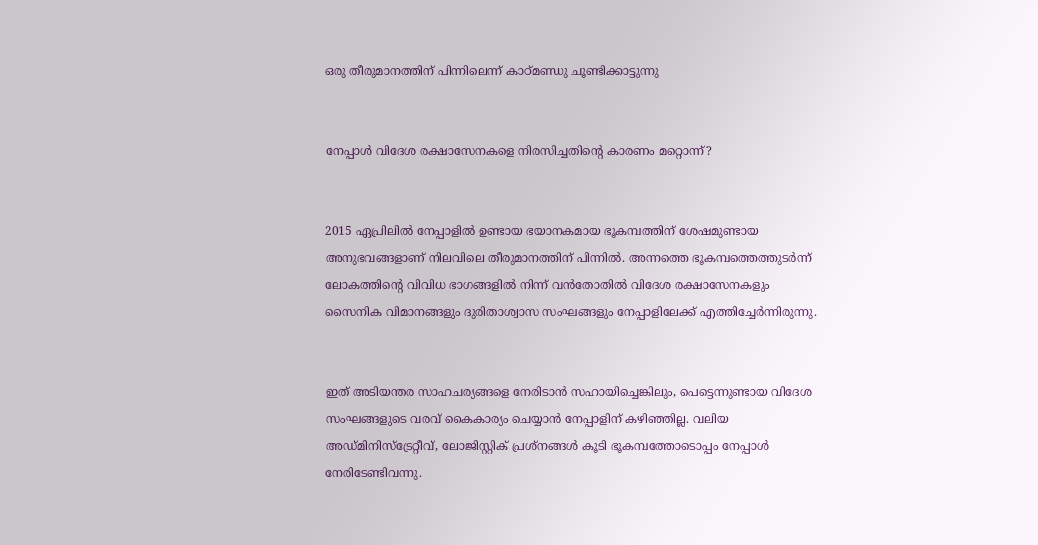ഒരു തീരുമാനത്തിന് പിന്നിലെന്ന് കാഠ്മണ്ഡു ചൂണ്ടിക്കാട്ടുന്നു


നേപ്പാൾ വിദേശ രക്ഷാസേനകളെ നിരസിച്ചതിന്റെ കാരണം മറ്റൊന്ന്?


2015 ഏപ്രിലിൽ നേപ്പാളിൽ ഉണ്ടായ ഭയാനകമായ ഭൂകമ്പത്തിന് ശേഷമുണ്ടായ അനുഭവങ്ങളാണ് നിലവിലെ തീരുമാനത്തിന് പിന്നിൽ. അന്നത്തെ ഭൂകമ്പത്തെത്തുടർന്ന് ലോകത്തിന്റെ വിവിധ ഭാഗങ്ങളിൽ നിന്ന് വൻതോതിൽ വിദേശ രക്ഷാസേനകളും സൈനിക വിമാനങ്ങളും ദുരിതാശ്വാസ സംഘങ്ങളും നേപ്പാളിലേക്ക് എത്തിച്ചേർന്നിരുന്നു.


ഇത് അടിയന്തര സാഹചര്യങ്ങളെ നേരിടാൻ സഹായിച്ചെങ്കിലും, പെട്ടെന്നുണ്ടായ വിദേശ സംഘങ്ങളുടെ വരവ് കൈകാര്യം ചെയ്യാൻ നേപ്പാളിന് കഴിഞ്ഞില്ല. വലിയ അഡ്മിനിസ്ട്രേറ്റീവ്, ലോജിസ്റ്റിക് പ്രശ്നങ്ങൾ കൂടി ഭൂകമ്പത്തോടൊപ്പം നേപ്പാൾ നേരിടേണ്ടിവന്നു.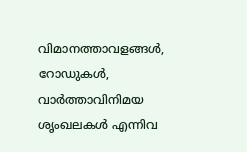വിമാനത്താവളങ്ങൾ, റോഡുകൾ, വാർത്താവിനിമയ ശൃംഖലകൾ എന്നിവ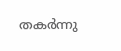തകർന്നു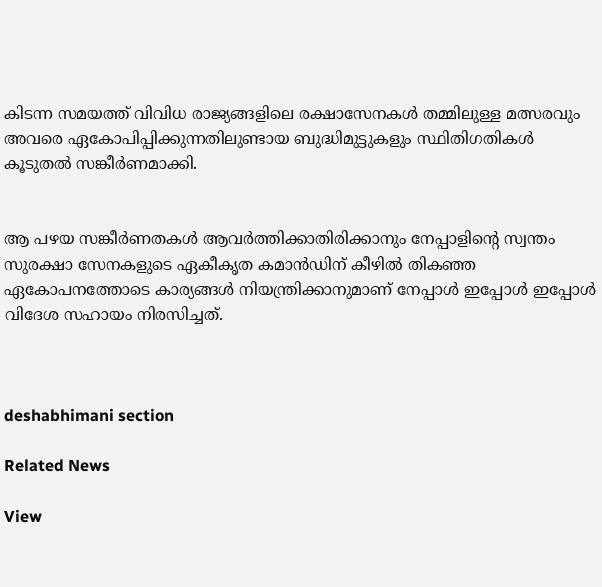കിടന്ന സമയത്ത് വിവിധ രാജ്യങ്ങളിലെ രക്ഷാസേനകൾ തമ്മിലുള്ള മത്സരവും അവരെ ഏകോപിപ്പിക്കുന്നതിലുണ്ടായ ബുദ്ധിമുട്ടുകളും സ്ഥിതിഗതികൾ കൂടുതൽ സങ്കീർണമാക്കി.


ആ പഴയ സങ്കീർണതകൾ ആവർത്തിക്കാതിരിക്കാനും നേപ്പാളിന്റെ സ്വന്തം സുരക്ഷാ സേനകളുടെ ഏകീകൃത കമാൻഡിന് കീഴിൽ തികഞ്ഞ ഏകോപനത്തോടെ കാര്യങ്ങൾ നിയന്ത്രിക്കാനുമാണ് നേപ്പാൾ ഇപ്പോൾ ഇപ്പോൾ വിദേശ സഹായം നിരസിച്ചത്.



deshabhimani section

Related News

View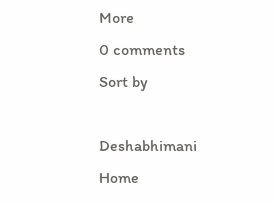More
0 comments
Sort by

Deshabhimani
Home